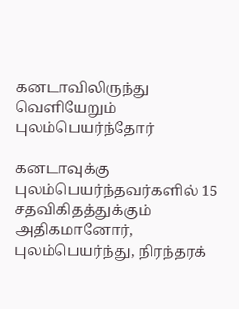கனடாவிலிருந்து வெளியேறும் புலம்பெயர்ந்தோர்

கனடாவுக்கு புலம்பெயர்ந்தவர்களில் 15 சதவிகிதத்துக்கும் அதிகமானோர், புலம்பெயர்ந்து, நிரந்தரக்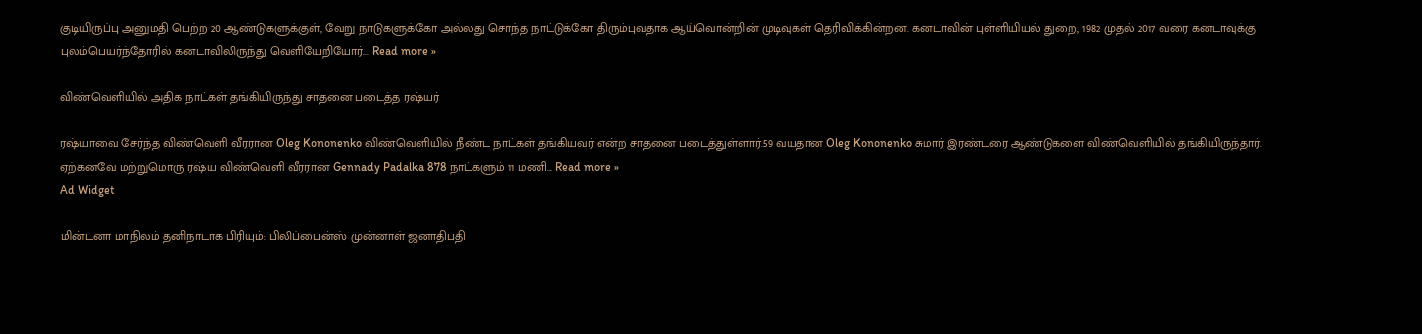குடியிருப்பு அனுமதி பெற்ற 20 ஆண்டுகளுக்குள், வேறு நாடுகளுக்கோ அல்லது சொந்த நாட்டுக்கோ திரும்புவதாக ஆய்வொன்றின் முடிவுகள் தெரிவிக்கின்றன. கனடாவின் புள்ளியியல் துறை, 1982 முதல் 2017 வரை கனடாவுக்கு புலம்பெயர்ந்தோரில் கனடாவிலிருந்து வெளியேறியோர்... Read more »

விண்வெளியில் அதிக நாட்கள் தங்கியிருந்து சாதனை படைத்த ரஷ்யர்

ரஷ்யாவை சேர்ந்த விண்வெளி வீரரான Oleg Kononenko விண்வெளியில் நீண்ட நாட்கள் தங்கியவர் என்ற சாதனை படைத்துள்ளார்.59 வயதான Oleg Kononenko சுமார் இரண்டரை ஆண்டுகளை விண்வெளியில் தங்கியிருந்தார். ஏற்கனவே மற்றுமொரு ரஷ்ய விண்வெளி வீரரான Gennady Padalka 878 நாட்களும் 11 மணி... Read more »
Ad Widget

மின்டனா மாநிலம் தனிநாடாக பிரியும்: பிலிப்பைன்ஸ் முன்னாள் ஜனாதிபதி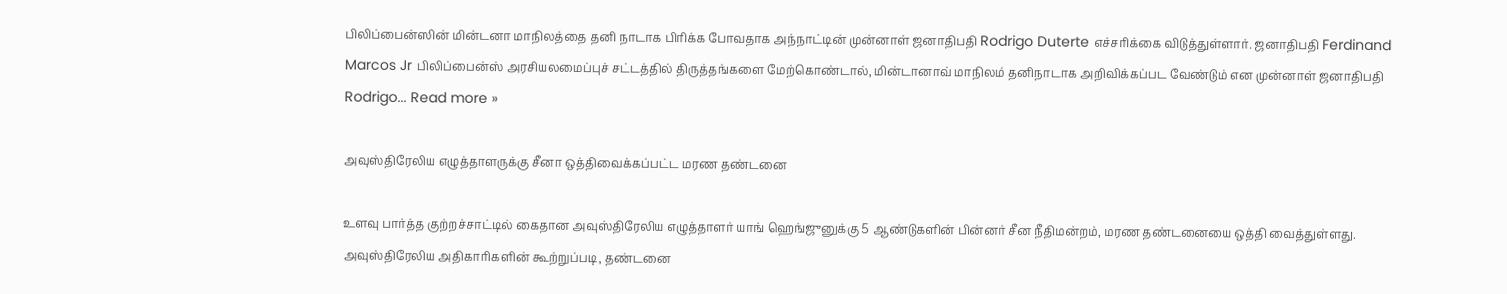பிலிப்பைன்ஸின் மின்டனா மாநிலத்தை தனி நாடாக பிரிக்க போவதாக அந்நாட்டின் முன்னாள் ஜனாதிபதி Rodrigo Duterte எச்சரிக்கை விடுத்துள்ளார். ஜனாதிபதி Ferdinand Marcos Jr பிலிப்பைன்ஸ் அரசியலமைப்புச் சட்டத்தில் திருத்தங்களை மேற்கொண்டால், மின்டானாவ் மாநிலம் தனிநாடாக அறிவிக்கப்பட வேண்டும் என முன்னாள் ஜனாதிபதி Rodrigo... Read more »

அவுஸ்திரேலிய எழுத்தாளருக்கு சீனா ஒத்திவைக்கப்பட்ட மரண தண்டனை

உளவு பார்த்த குற்றச்சாட்டில் கைதான அவுஸ்திரேலிய எழுத்தாளர் யாங் ஹெங்ஜுனுக்கு 5 ஆண்டுகளின் பின்னர் சீன நீதிமன்றம், மரண தண்டனையை ஒத்தி வைத்துள்ளது. அவுஸ்திரேலிய அதிகாரிகளின் கூற்றுப்படி, தண்டனை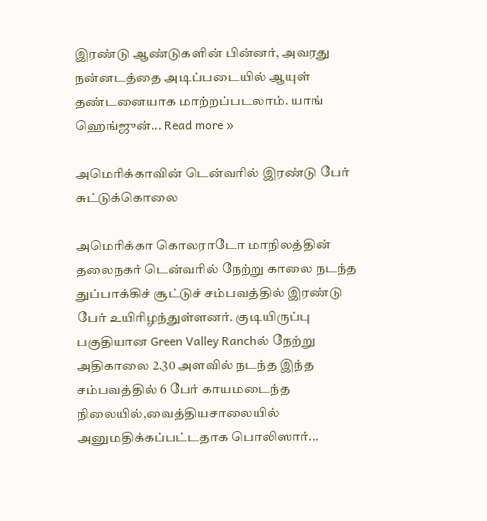இரண்டு ஆண்டுகளின் பின்னர், அவரது நன்னடத்தை அடிப்படையில் ஆயுள் தண்டனையாக மாற்றப்படலாம். யாங் ஹெங்ஜுன்... Read more »

அமெரிக்காவின் டென்வரில் இரண்டு பேர் சுட்டுக்கொலை

அமெரிக்கா கொலராடோ மாநிலத்தின் தலைநகர் டென்வரில் நேற்று காலை நடந்த துப்பாக்கிச் சூட்டுச் சம்பவத்தில் இரண்டு பேர் உயிரிழந்துள்ளனர். குடியிருப்பு பகுதியான Green Valley Ranchல் நேற்று அதிகாலை 2.30 அளவில் நடந்த இந்த சம்பவத்தில் 6 பேர் காயமடைந்த நிலையில்,வைத்தியசாலையில் அனுமதிக்கப்பட்டதாக பொலிஸார்...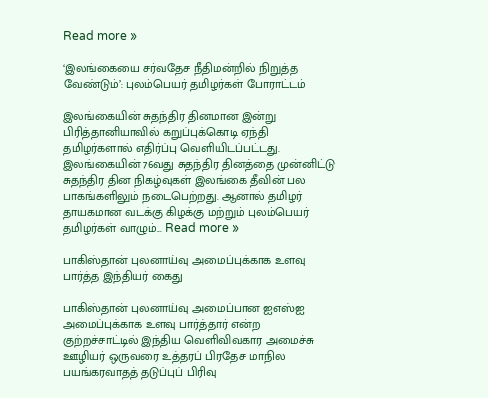Read more »

‘இலங்கையை சர்வதேச நீதிமன்றில் நிறுத்த வேண்டும்’: புலம்பெயர் தமிழர்கள் போராட்டம்

இலங்கையின் சுதந்திர தினமான இன்று பிரித்தானியாவில் கறுப்புக்கொடி ஏந்தி தமிழர்களால் எதிர்ப்பு வெளியிடப்பட்டது. இலங்கையின் 76வது சுதந்திர தினத்தை முன்னிட்டு சுதந்திர தின நிகழ்வுகள் இலங்கை தீவின் பல பாகங்களிலும் நடைபெற்றது. ஆனால் தமிழர் தாயகமான வடக்கு கிழக்கு மற்றும் புலம்பெயர் தமிழர்கள் வாழும்... Read more »

பாகிஸ்தான் புலனாய்வு அமைப்புக்காக உளவு பார்த்த இந்தியர் கைது

பாகிஸ்தான் புலனாய்வு அமைப்பான ஐஎஸ்ஐ அமைப்புக்காக உளவு பார்த்தார் என்ற குற்றச்சாட்டில் இந்திய வெளிவிவகார அமைச்சு ஊழியர் ஒருவரை உத்தரப் பிரதேச மாநில பயங்கரவாதத் தடுப்புப் பிரிவு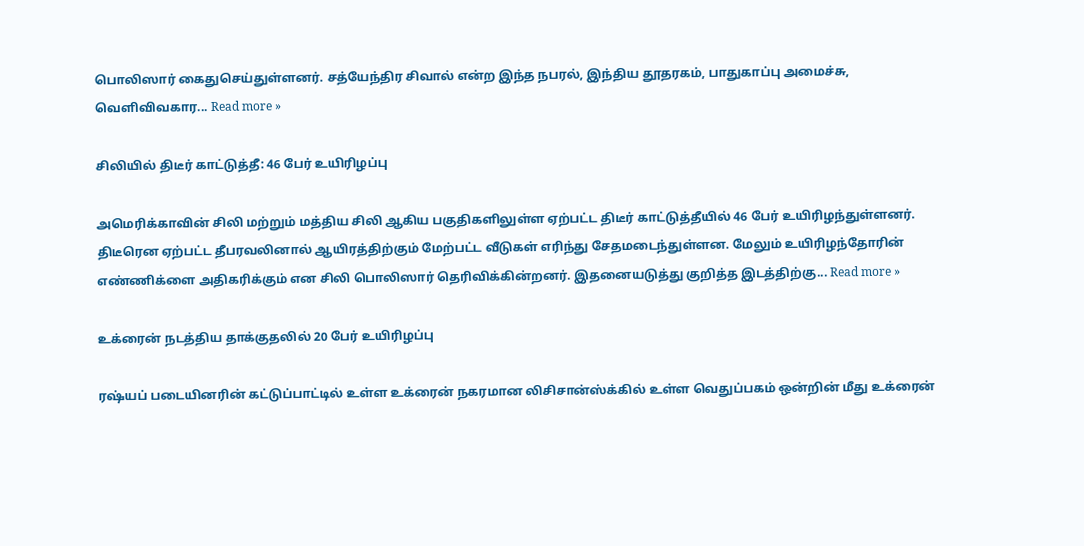பொலிஸார் கைதுசெய்துள்ளனர். சத்யேந்திர சிவால் என்ற இந்த நபரல், இந்திய தூதரகம், பாதுகாப்பு அமைச்சு, வெளிவிவகார... Read more »

சிலியில் திடீர் காட்டுத்தீ: 46 பேர் உயிரிழப்பு

அமெரிக்காவின் சிலி மற்றும் மத்திய சிலி ஆகிய பகுதிகளிலுள்ள ஏற்பட்ட திடீர் காட்டுத்தீயில் 46 பேர் உயிரிழந்துள்ளனர். திடீரென ஏற்பட்ட தீபரவலினால் ஆயிரத்திற்கும் மேற்பட்ட வீடுகள் எரிந்து சேதமடைந்துள்ளன. மேலும் உயிரிழந்தோரின் எண்ணிக்ளை அதிகரிக்கும் என சிலி பொலிஸார் தெரிவிக்கின்றனர். இதனையடுத்து குறித்த இடத்திற்கு... Read more »

உக்ரைன் நடத்திய தாக்குதலில் 20 பேர் உயிரிழப்பு

ரஷ்யப் படையினரின் கட்டுப்பாட்டில் உள்ள உக்ரைன் நகரமான லிசிசான்ஸ்க்கில் உள்ள வெதுப்பகம் ஒன்றின் மீது உக்ரைன்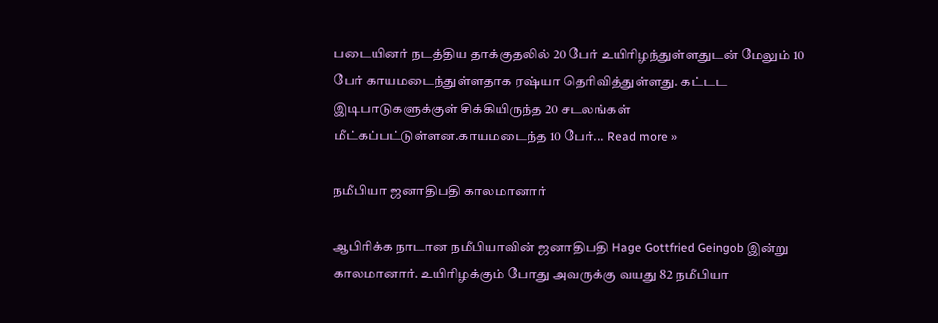படையினர் நடத்திய தாக்குதலில் 20 பேர் உயிரிழந்துள்ளதுடன் மேலும் 10 பேர் காயமடைந்துள்ளதாக ரஷ்யா தெரிவித்துள்ளது. கட்டட இடிபாடுகளுக்குள் சிக்கியிருந்த 20 சடலங்கள் மீட்கப்பட்டுள்ளன.காயமடைந்த 10 பேர்... Read more »

நமீபியா ஜனாதிபதி காலமானார்

ஆபிரிக்க நாடான நமீபியாவின் ஜனாதிபதி Hage Gottfried Geingob இன்று காலமானார். உயிரிழக்கும் போது அவருக்கு வயது 82 நமீபியா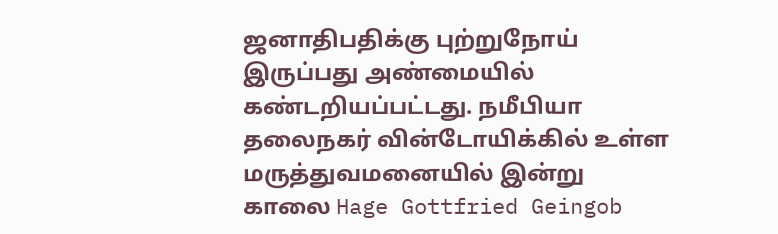ஜனாதிபதிக்கு புற்றுநோய் இருப்பது அண்மையில் கண்டறியப்பட்டது. நமீபியா தலைநகர் வின்டோயிக்கில் உள்ள மருத்துவமனையில் இன்று காலை Hage Gottfried Geingob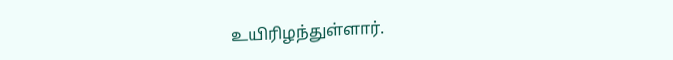உயிரிழந்துள்ளார்.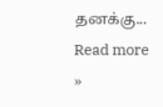தனக்கு... Read more »